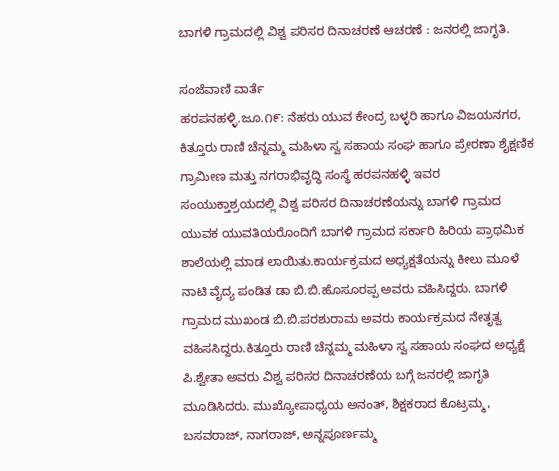ಬಾಗಳಿ ಗ್ರಾಮದಲ್ಲಿ ವಿಶ್ವ ಪರಿಸರ ದಿನಾಚರಣೆ ಆಚರಣೆ : ಜನರಲ್ಲಿ ಜಾಗೃತಿ.

ಸಂಜೆವಾಣಿ ವಾರ್ತೆ
ಹರಪನಹಳ್ಳಿ.ಜೂ.೧೯: ನೆಹರು ಯುವ ಕೇಂದ್ರ ಬಳ್ಳರಿ ಹಾಗೂ ವಿಜಯನಗರ, ಕಿತ್ತೂರು ರಾಣಿ ಚೆನ್ನಮ್ಮ ಮಹಿಳಾ ಸ್ವ ಸಹಾಯ ಸಂಘ ಹಾಗೂ ಪ್ರೇರಣಾ ಶೈಕ್ಷಣಿಕ ಗ್ರಾಮೀಣ ಮತ್ತು ನಗರಾಭಿವೃದ್ಧಿ ಸಂಸ್ಥೆ ಹರಪನಹಳ್ಳಿ ಇವರ ಸಂಯುಕ್ತಾಶ್ರಯದಲ್ಲಿ ವಿಶ್ವ ಪರಿಸರ ದಿನಾಚರಣೆಯನ್ನು ಬಾಗಳಿ ಗ್ರಾಮದ ಯುವಕ ಯುವತಿಯರೊಂದಿಗೆ ಬಾಗಳಿ ಗ್ರಾಮದ ಸರ್ಕಾರಿ ಹಿರಿಯ ಪ್ರಾಥಮಿಕ ಶಾಲೆಯಲ್ಲಿ ಮಾಡ ಲಾಯಿತು.ಕಾರ್ಯಕ್ರಮದ ಅಧ್ಯಕ್ಷತೆಯನ್ನು ಕೀಲು ಮೂಳೆ ನಾಟಿ ವೈದ್ಯ ಪಂಡಿತ ಡಾ ಬಿ.ಬಿ.ಹೊಸೂರಪ್ಪ ಅವರು ವಹಿಸಿದ್ದರು. ಬಾಗಳಿ ಗ್ರಾಮದ ಮುಖಂಡ ಬಿ.ಬಿ.ಪರಶುರಾಮ ಅವರು ಕಾರ್ಯಕ್ರಮದ ನೇತೃತ್ವ ವಹಿಸಸಿದ್ದರು.ಕಿತ್ತೂರು ರಾಣಿ ಚೆನ್ನಮ್ಮ ಮಹಿಳಾ ಸ್ವ ಸಹಾಯ ಸಂಘದ ಅಧ್ಯಕ್ಷೆ ಪಿ.ಶ್ವೇತಾ ಅವರು ವಿಶ್ವ ಪರಿಸರ ದಿನಾಚರಣೆಯ ಬಗ್ಗೆ ಜನರಲ್ಲಿ ಜಾಗೃತಿ ಮೂಡಿಸಿದರು. ಮುಖ್ಯೋಪಾಧ್ಯಯ ಅನಂತ್, ಶಿಕ್ಷಕರಾದ ಕೊಟ್ರಮ್ಮ, ಬಸವರಾಜ್, ನಾಗರಾಜ್, ಅನ್ನಪೂರ್ಣಮ್ಮ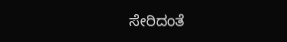ಸೇರಿದಂತೆ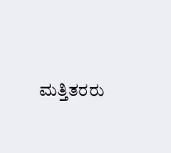ಮತ್ತಿತರರು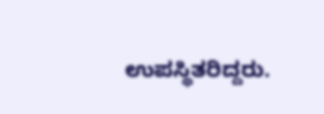ಉಪಸ್ಥಿತರಿದ್ದರು.